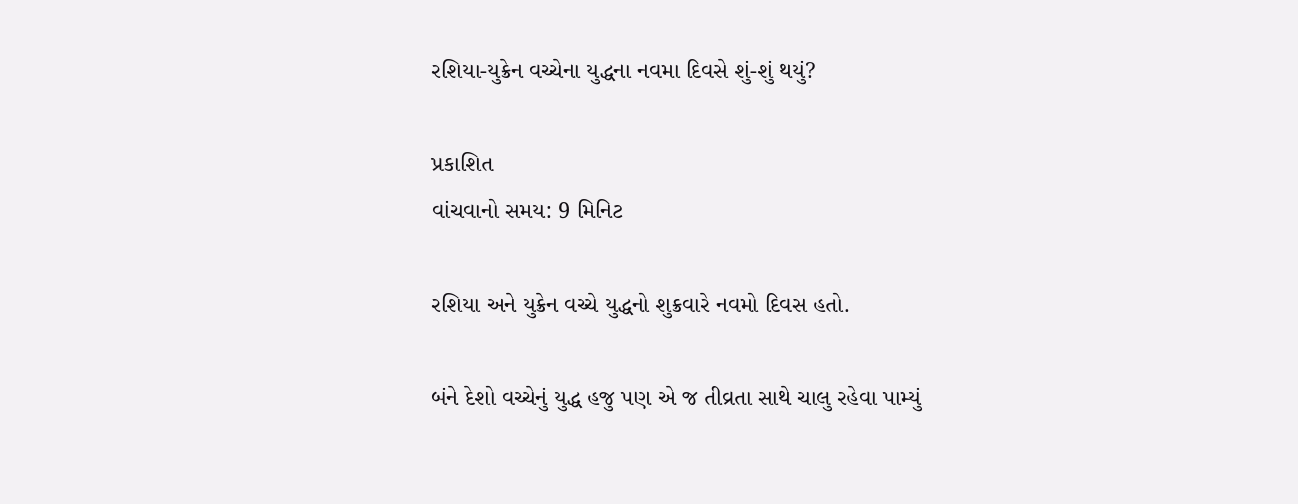રશિયા-યુક્રેન વચ્ચેના યુદ્ધના નવમા દિવસે શું-શું થયું?

પ્રકાશિત
વાંચવાનો સમય: 9 મિનિટ

રશિયા અને યુક્રેન વચ્ચે યુદ્ધનો શુક્રવારે નવમો દિવસ હતો.

બંને દેશો વચ્ચેનું યુદ્ધ હજુ પણ એ જ તીવ્રતા સાથે ચાલુ રહેવા પામ્યું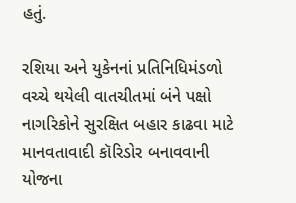હતું.

રશિયા અને યુકેનનાં પ્રતિનિધિમંડળો વચ્ચે થયેલી વાતચીતમાં બંને પક્ષો નાગરિકોને સુરક્ષિત બહાર કાઢવા માટે માનવતાવાદી કૉરિડોર બનાવવાની યોજના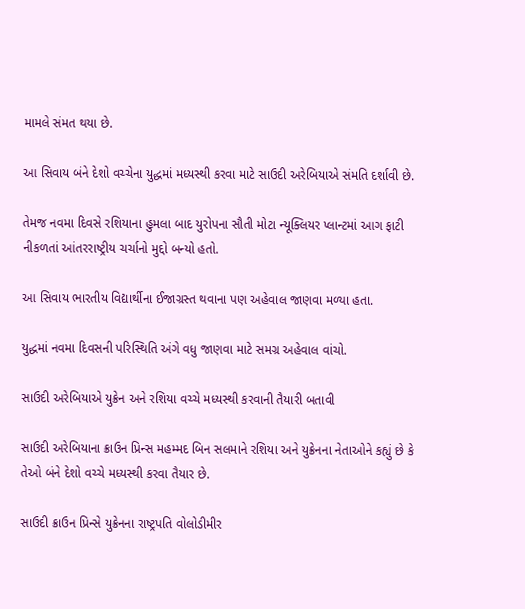મામલે સંમત થયા છે.

આ સિવાય બંને દેશો વચ્ચેના યુદ્ધમાં મધ્યસ્થી કરવા માટે સાઉદી અરેબિયાએ સંમતિ દર્શાવી છે.

તેમજ નવમા દિવસે રશિયાના હુમલા બાદ યુરોપના સૌતી મોટા ન્યૂક્લિયર પ્લાન્ટમાં આગ ફાટી નીકળતાં આંતરરાષ્ટ્રીય ચર્ચાનો મુદ્દો બન્યો હતો.

આ સિવાય ભારતીય વિદ્યાર્થીના ઈજાગ્રસ્ત થવાના પણ અહેવાલ જાણવા મળ્યા હતા.

યુદ્ધમાં નવમા દિવસની પરિસ્થિતિ અંગે વધુ જાણવા માટે સમગ્ર અહેવાલ વાંચો.

સાઉદી અરેબિયાએ યુક્રેન અને રશિયા વચ્ચે મધ્યસ્થી કરવાની તૈયારી બતાવી

સાઉદી અરેબિયાના ક્રાઉન પ્રિન્સ મહમ્મદ બિન સલમાને રશિયા અને યુક્રેનના નેતાઓને કહ્યું છે કે તેઓ બંને દેશો વચ્ચે મધ્યસ્થી કરવા તૈયાર છે.

સાઉદી ક્રાઉન પ્રિન્સે યુક્રેનના રાષ્ટ્રપતિ વોલોડીમીર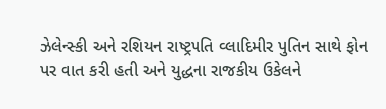ઝેલેન્સ્કી અને રશિયન રાષ્ટ્રપતિ વ્લાદિમીર પુતિન સાથે ફોન પર વાત કરી હતી અને યુદ્ધના રાજકીય ઉકેલને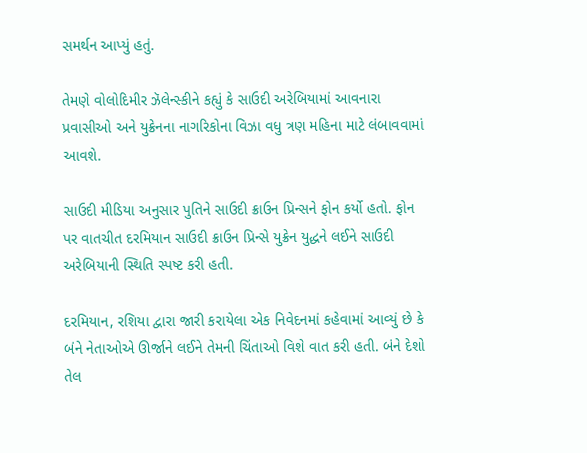સમર્થન આપ્યું હતું.

તેમણે વોલોદિમીર ઝૅલેન્સ્કીને કહ્યું કે સાઉદી અરેબિયામાં આવનારા પ્રવાસીઓ અને યુક્રેનના નાગરિકોના વિઝા વધુ ત્રણ મહિના માટે લંબાવવામાં આવશે.

સાઉદી મીડિયા અનુસાર પુતિને સાઉદી ક્રાઉન પ્રિન્સને ફોન કર્યો હતો. ફોન પર વાતચીત દરમિયાન સાઉદી ક્રાઉન પ્રિન્સે યુક્રેન યુદ્ધને લઈને સાઉદી અરેબિયાની સ્થિતિ સ્પષ્ટ કરી હતી.

દરમિયાન, રશિયા દ્વારા જારી કરાયેલા એક નિવેદનમાં કહેવામાં આવ્યું છે કે બંને નેતાઓએ ઊર્જાને લઈને તેમની ચિંતાઓ વિશે વાત કરી હતી. બંને દેશો તેલ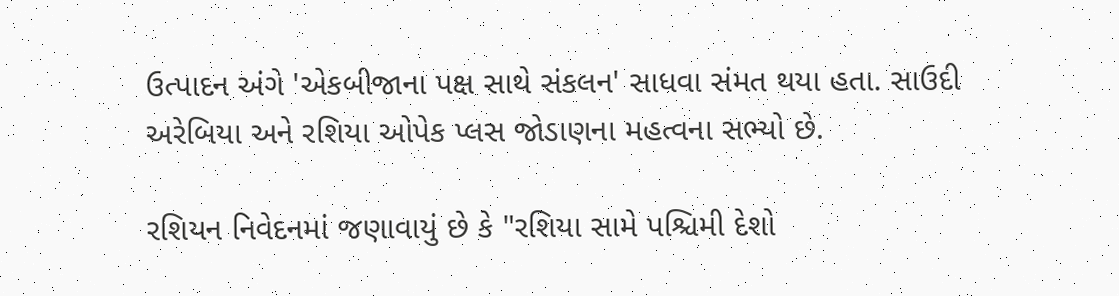ઉત્પાદન અંગે 'એકબીજાના પક્ષ સાથે સંકલન' સાધવા સંમત થયા હતા. સાઉદી અરેબિયા અને રશિયા ઓપેક પ્લસ જોડાણના મહત્વના સભ્યો છે.

રશિયન નિવેદનમાં જણાવાયું છે કે "રશિયા સામે પશ્ચિમી દેશો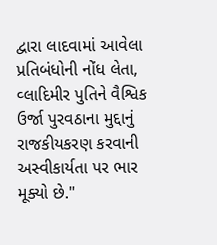દ્વારા લાદવામાં આવેલા પ્રતિબંધોની નોંધ લેતા, વ્લાદિમીર પુતિને વૈશ્વિક ઉર્જા પુરવઠાના મુદ્દાનું રાજકીયકરણ કરવાની અસ્વીકાર્યતા પર ભાર મૂક્યો છે."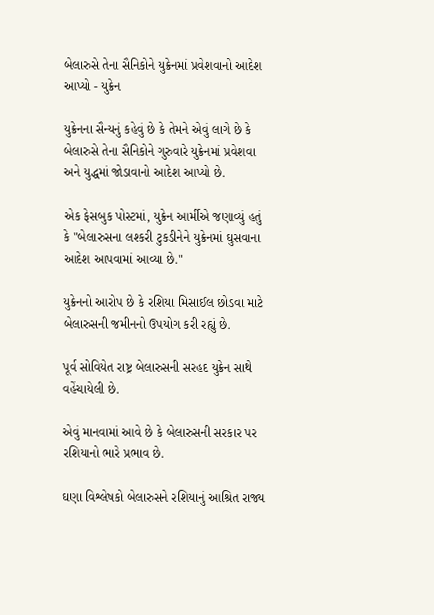બેલારુસે તેના સૈનિકોને યુક્રેનમાં પ્રવેશવાનો આદેશ આપ્યો - યુક્રેન

યુક્રેનના સૈન્યનું કહેવું છે કે તેમને એવું લાગે છે કે બેલારુસે તેના સૈનિકોને ગુરુવારે યુક્રેનમાં પ્રવેશવા અને યુદ્ધમાં જોડાવાનો આદેશ આપ્યો છે.

એક ફેસબુક પોસ્ટમાં, યુક્રેન આર્મીએ જણાવ્યું હતું કે "બેલારુસના લશ્કરી ટુકડીનેને યુક્રેનમાં ઘુસવાના આદેશ આપવામાં આવ્યા છે."

યુક્રેનનો આરોપ છે કે રશિયા મિસાઈલ છોડવા માટે બેલારુસની જમીનનો ઉપયોગ કરી રહ્યું છે.

પૂર્વ સોવિયેત રાષ્ટ્ર બેલારુસની સરહદ યુક્રેન સાથે વહેંચાયેલી છે.

એવું માનવામાં આવે છે કે બેલારુસની સરકાર પર રશિયાનો ભારે પ્રભાવ છે.

ઘણા વિશ્લેષકો બેલારુસને રશિયાનું આશ્રિત રાજ્ય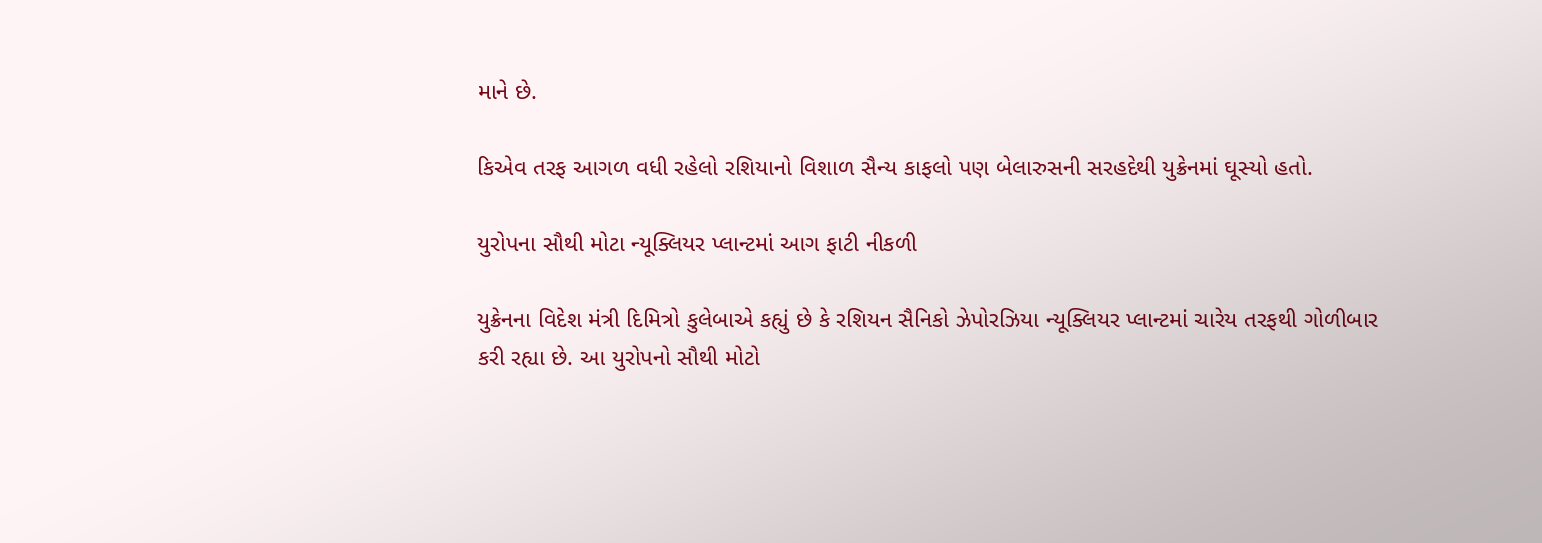માને છે.

કિએવ તરફ આગળ વધી રહેલો રશિયાનો વિશાળ સૈન્ય કાફલો પણ બેલારુસની સરહદેથી યુક્રેનમાં ઘૂસ્યો હતો.

યુરોપના સૌથી મોટા ન્યૂક્લિયર પ્લાન્ટમાં આગ ફાટી નીકળી

યુક્રેનના વિદેશ મંત્રી દિમિત્રો કુલેબાએ કહ્યું છે કે રશિયન સૈનિકો ઝેપોરઝિયા ન્યૂક્લિયર પ્લાન્ટમાં ચારેય તરફથી ગોળીબાર કરી રહ્યા છે. આ યુરોપનો સૌથી મોટો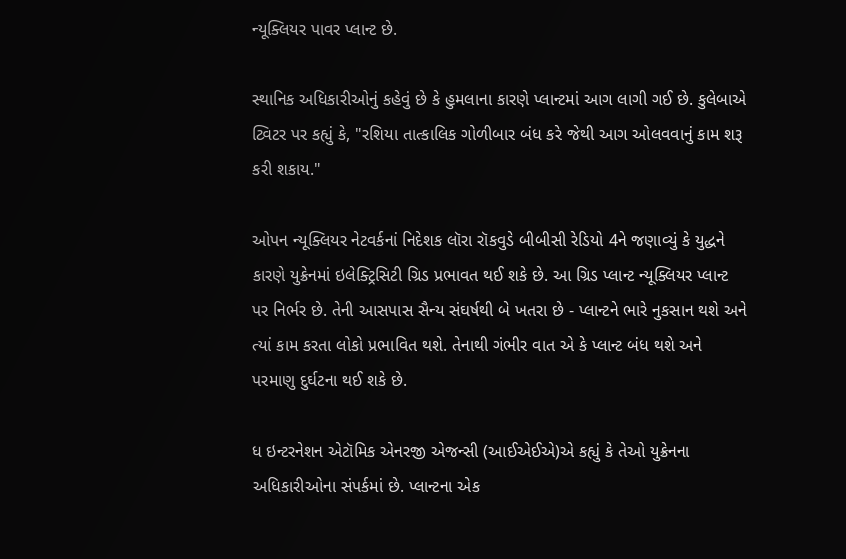ન્યૂક્લિયર પાવર પ્લાન્ટ છે.

સ્થાનિક અધિકારીઓનું કહેવું છે કે હુમલાના કારણે પ્લાન્ટમાં આગ લાગી ગઈ છે. કુલેબાએ ટ્વિટર પર કહ્યું કે, "રશિયા તાત્કાલિક ગોળીબાર બંધ કરે જેથી આગ ઓલવવાનું કામ શરૂ કરી શકાય."

ઓપન ન્યૂક્લિયર નેટવર્કનાં નિદેશક લૉરા રૉકવુડે બીબીસી રેડિયો 4ને જણાવ્યું કે યુદ્ધને કારણે યુક્રેનમાં ઇલેક્ટ્રિસિટી ગ્રિડ પ્રભાવત થઈ શકે છે. આ ગ્રિડ પ્લાન્ટ ન્યૂક્લિયર પ્લાન્ટ પર નિર્ભર છે. તેની આસપાસ સૈન્ય સંઘર્ષથી બે ખતરા છે - પ્લાન્ટને ભારે નુકસાન થશે અને ત્યાં કામ કરતા લોકો પ્રભાવિત થશે. તેનાથી ગંભીર વાત એ કે પ્લાન્ટ બંધ થશે અને પરમાણુ દુર્ઘટના થઈ શકે છે.

ધ ઇન્ટરનેશન એટૉમિક એનરજી એજન્સી (આઈએઈએ)એ કહ્યું કે તેઓ યુક્રેનના અધિકારીઓના સંપર્કમાં છે. પ્લાન્ટના એક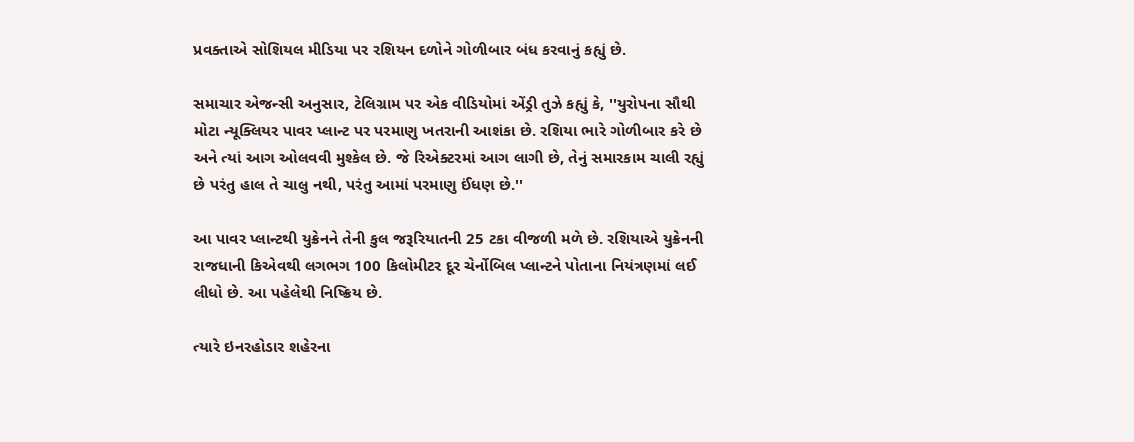પ્રવક્તાએ સોશિયલ મીડિયા પર રશિયન દળોને ગોળીબાર બંધ કરવાનું કહ્યું છે.

સમાચાર એજન્સી અનુસાર, ટેલિગ્રામ પર એક વીડિયોમાં એંડ્રી તુઝે કહ્યું કે, ''યુરોપના સૌથી મોટા ન્યૂક્લિયર પાવર પ્લાન્ટ પર પરમાણુ ખતરાની આશંકા છે. રશિયા ભારે ગોળીબાર કરે છે અને ત્યાં આગ ઓલવવી મુશ્કેલ છે. જે રિએક્ટરમાં આગ લાગી છે, તેનું સમારકામ ચાલી રહ્યું છે પરંતુ હાલ તે ચાલુ નથી, પરંતુ આમાં પરમાણુ ઈંધણ છે.''

આ પાવર પ્લાન્ટથી યુક્રેનને તેની કુલ જરૂરિયાતની 25 ટકા વીજળી મળે છે. રશિયાએ યુક્રેનની રાજધાની કિએવથી લગભગ 100 કિલોમીટર દૂર ચેર્નોબિલ પ્લાન્ટને પોતાના નિયંત્રણમાં લઈ લીધો છે. આ પહેલેથી નિષ્ક્રિય છે.

ત્યારે ઇનરહોડાર શહેરના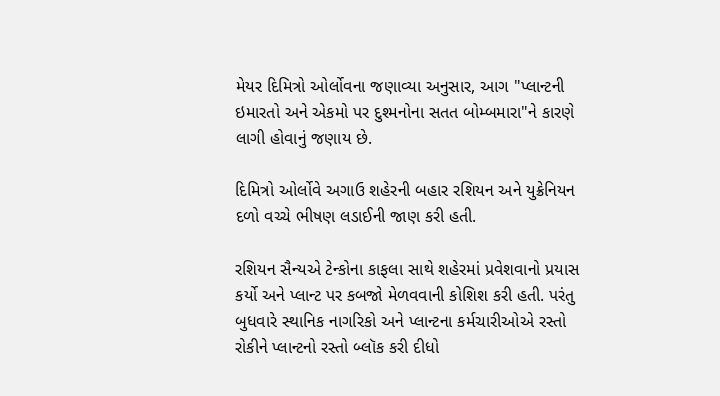મેયર દિમિત્રો ઓર્લોવના જણાવ્યા અનુસાર, આગ "પ્લાન્ટની ઇમારતો અને એકમો પર દુશ્મનોના સતત બોમ્બમારા"ને કારણે લાગી હોવાનું જણાય છે.

દિમિત્રો ઓર્લોવે અગાઉ શહેરની બહાર રશિયન અને યુક્રેનિયન દળો વચ્ચે ભીષણ લડાઈની જાણ કરી હતી.

રશિયન સૈન્યએ ટેન્કોના કાફલા સાથે શહેરમાં પ્રવેશવાનો પ્રયાસ કર્યો અને પ્લાન્ટ પર કબજો મેળવવાની કોશિશ કરી હતી. પરંતુ બુધવારે સ્થાનિક નાગરિકો અને પ્લાન્ટના કર્મચારીઓએ રસ્તો રોકીને પ્લાન્ટનો રસ્તો બ્લૉક કરી દીધો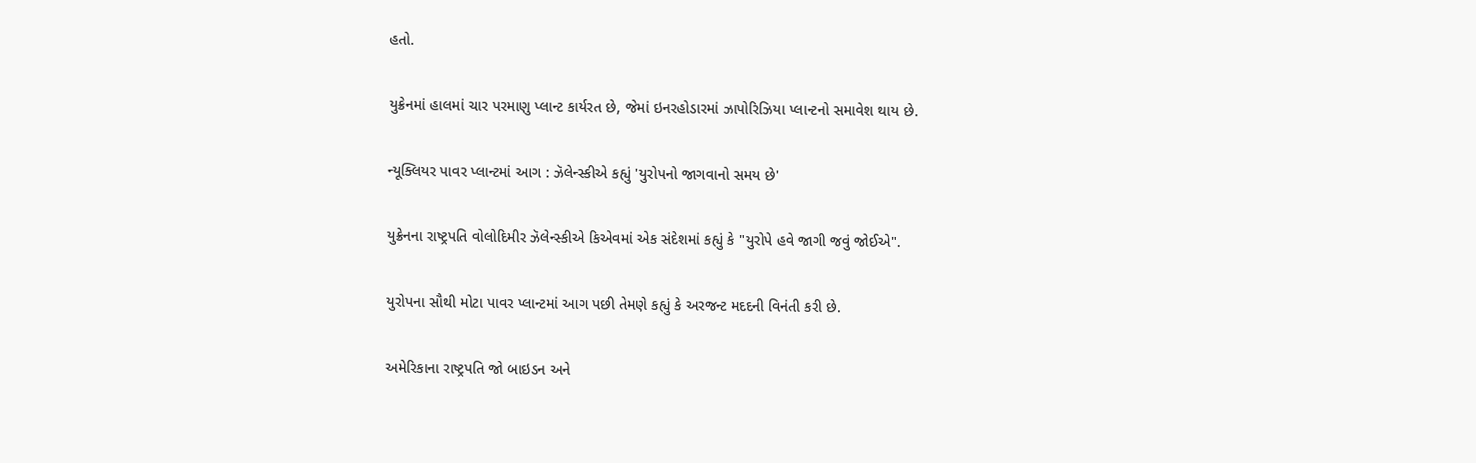હતો.

યુક્રેનમાં હાલમાં ચાર પરમાણુ પ્લાન્ટ કાર્યરત છે, જેમાં ઇનરહોડારમાં ઝાપોરિઝિયા પ્લાન્ટનો સમાવેશ થાય છે.

ન્યૂક્લિયર પાવર પ્લાન્ટમાં આગ : ઝૅલેન્સ્કીએ કહ્યું 'યુરોપનો જાગવાનો સમય છે'

યુક્રેનના રાષ્ટ્રપતિ વોલોદિમીર ઝૅલેન્સ્કીએ કિએવમાં એક સંદેશમાં કહ્યું કે "યુરોપે હવે જાગી જવું જોઈએ".

યુરોપના સૌથી મોટા પાવર પ્લાન્ટમાં આગ પછી તેમણે કહ્યું કે અરજન્ટ મદદની વિનંતી કરી છે.

અમેરિકાના રાષ્ટ્રપતિ જો બાઇડન અને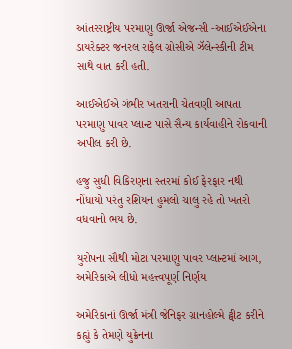આંતરરાષ્ટ્રીય પરમાણુ ઊર્જા એજન્સી -આઈએઈએના ડાયરેક્ટર જનરલ રાફેલ ગ્રોસીએ ઝૅલેન્સ્કીની ટીમ સાથે વાત કરી હતી.

આઈએઈએ ગંભીર ખતરાની ચેતવણી આપતા પરમાણુ પાવર પ્લાન્ટ પાસે સૈન્ય કાર્યવાહીને રોકવાની અપીલ કરી છે.

હજુ સુધી વિકિરણના સ્તરમાં કોઈ ફેરફાર નથી નોંધાયો પરંતુ રશિયન હુમલો ચાલુ રહે તો ખતરો વધવાનો ભય છે.

યુરોપના સૌથી મોટા પરમાણુ પાવર પ્લાન્ટમાં આગ, અમેરિકાએ લીધો મહત્ત્વપૂર્ણ નિર્ણય

અમેરિકાનાં ઊર્જા મંત્રી જેનિફર ગ્રાનહોલ્મે ટ્વીટ કરીને કહ્યું કે તેમણે યુક્રેનના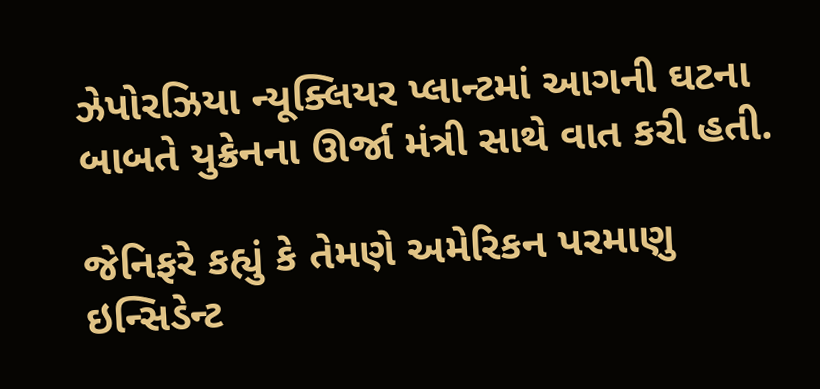ઝેપોરઝિયા ન્યૂક્લિયર પ્લાન્ટમાં આગની ઘટના બાબતે યુક્રેનના ઊર્જા મંત્રી સાથે વાત કરી હતી.

જેનિફરે કહ્યું કે તેમણે અમેરિકન પરમાણુ ઇન્સિડેન્ટ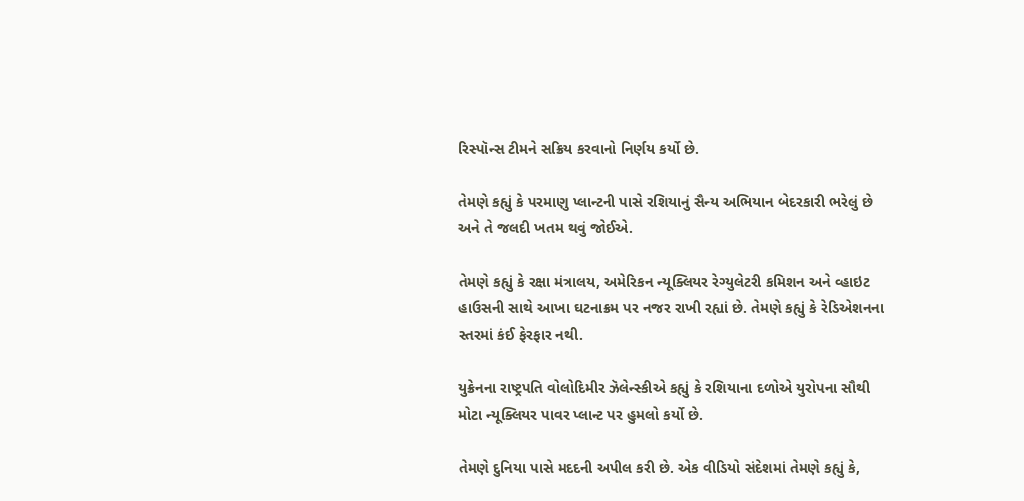રિસ્પૉન્સ ટીમને સક્રિય કરવાનો નિર્ણય કર્યો છે.

તેમણે કહ્યું કે પરમાણુ પ્લાન્ટની પાસે રશિયાનું સૈન્ય અભિયાન બેદરકારી ભરેલું છે અને તે જલદી ખતમ થવું જોઈએ.

તેમણે કહ્યું કે રક્ષા મંત્રાલય, અમેરિકન ન્યૂક્લિયર રેગ્યુલેટરી કમિશન અને વ્હાઇટ હાઉસની સાથે આખા ઘટનાક્રમ પર નજર રાખી રહ્યાં છે. તેમણે કહ્યું કે રેડિએશનના સ્તરમાં કંઈ ફેરફાર નથી.

યુક્રેનના રાષ્ટ્રપતિ વોલોદિમીર ઝૅલેન્સ્કીએ કહ્યું કે રશિયાના દળોએ યુરોપના સૌથી મોટા ન્યૂક્લિયર પાવર પ્લાન્ટ પર હુમલો કર્યો છે.

તેમણે દુનિયા પાસે મદદની અપીલ કરી છે. એક વીડિયો સંદેશમાં તેમણે કહ્યું કે,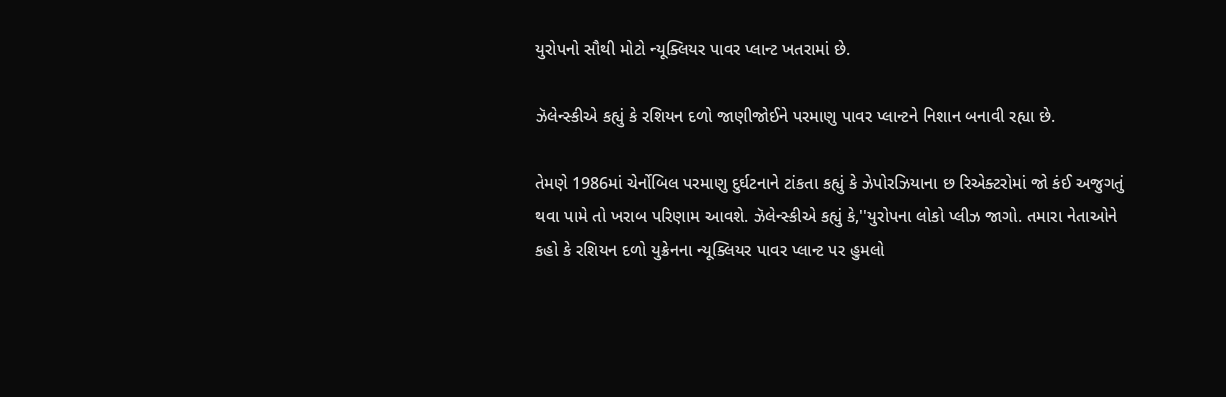યુરોપનો સૌથી મોટો ન્યૂક્લિયર પાવર પ્લાન્ટ ખતરામાં છે.

ઝૅલેન્સ્કીએ કહ્યું કે રશિયન દળો જાણીજોઈને પરમાણુ પાવર પ્લાન્ટને નિશાન બનાવી રહ્યા છે.

તેમણે 1986માં ચેર્નોબિલ પરમાણુ દુર્ઘટનાને ટાંકતા કહ્યું કે ઝેપોરઝિયાના છ રિએક્ટરોમાં જો કંઈ અજુગતું થવા પામે તો ખરાબ પરિણામ આવશે. ઝૅલેન્સ્કીએ કહ્યું કે,''યુરોપના લોકો પ્લીઝ જાગો. તમારા નેતાઓને કહો કે રશિયન દળો યુક્રેનના ન્યૂક્લિયર પાવર પ્લાન્ટ પર હુમલો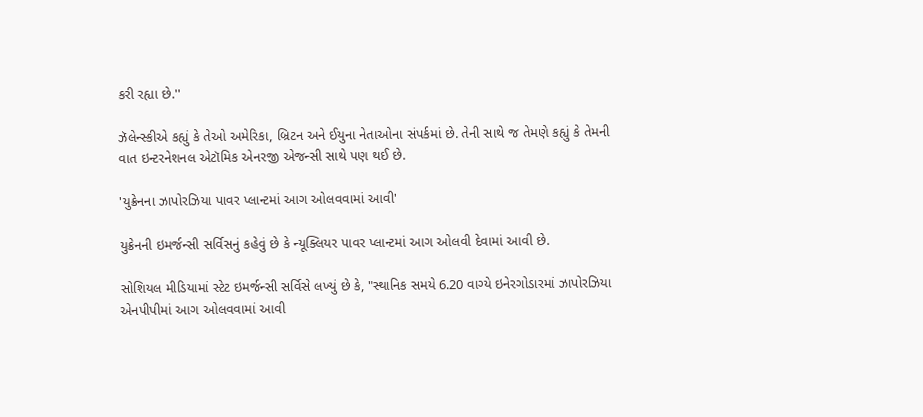કરી રહ્યા છે.''

ઝૅલેન્સ્કીએ કહ્યું કે તેઓ અમેરિકા, બ્રિટન અને ઈયુના નેતાઓના સંપર્કમાં છે. તેની સાથે જ તેમણે કહ્યું કે તેમની વાત ઇન્ટરનેશનલ એટૉમિક એનરજી એજન્સી સાથે પણ થઈ છે.

'યુક્રેનના ઝાપોરઝિયા પાવર પ્લાન્ટમાં આગ ઓલવવામાં આવી'

યુક્રેનની ઇમર્જન્સી સર્વિસનું કહેવું છે કે ન્યૂક્લિયર પાવર પ્લાન્ટમાં આગ ઓલવી દેવામાં આવી છે.

સોશિયલ મીડિયામાં સ્ટેટ ઇમર્જન્સી સર્વિસે લખ્યું છે કે, "સ્થાનિક સમયે 6.20 વાગ્યે ઇનેરગોડારમાં ઝાપોરઝિયા એનપીપીમાં આગ ઓલવવામાં આવી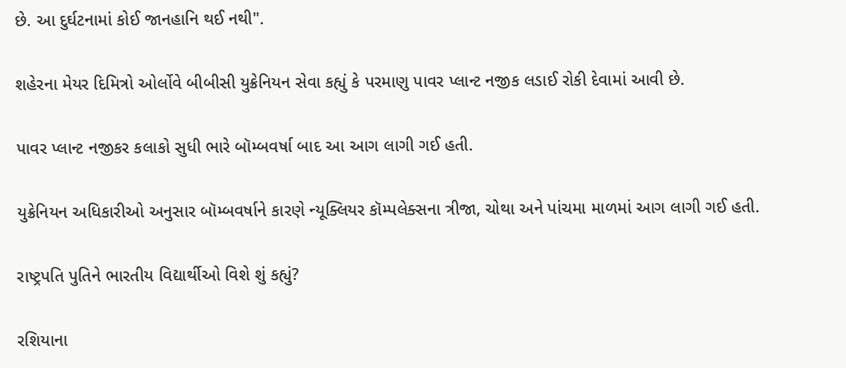છે. આ દુર્ઘટનામાં કોઈ જાનહાનિ થઈ નથી".

શહેરના મેયર દિમિત્રો ઓર્લોવે બીબીસી યુક્રેનિયન સેવા કહ્યું કે પરમાણુ પાવર પ્લાન્ટ નજીક લડાઈ રોકી દેવામાં આવી છે.

પાવર પ્લાન્ટ નજીકર કલાકો સુધી ભારે બૉમ્બવર્ષા બાદ આ આગ લાગી ગઈ હતી.

યુક્રેનિયન અધિકારીઓ અનુસાર બૉમ્બવર્ષાને કારણે ન્યૂક્લિયર કૉમ્પલેક્સના ત્રીજા, ચોથા અને પાંચમા માળમાં આગ લાગી ગઈ હતી.

રાષ્ટ્રપતિ પુતિને ભારતીય વિદ્યાર્થીઓ વિશે શું કહ્યું?

રશિયાના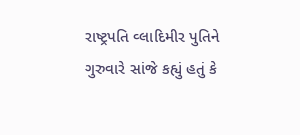રાષ્ટ્રપતિ વ્લાદિમીર પુતિને ગુરુવારે સાંજે કહ્યું હતું કે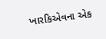ખારકિએવના એક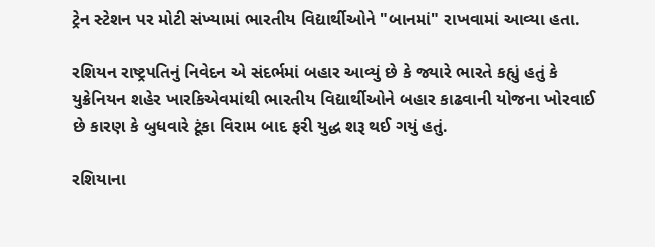ટ્રેન સ્ટેશન પર મોટી સંખ્યામાં ભારતીય વિદ્યાર્થીઓને "બાનમાં" રાખવામાં આવ્યા હતા.

રશિયન રાષ્ટ્રપતિનું નિવેદન એ સંદર્ભમાં બહાર આવ્યું છે કે જ્યારે ભારતે કહ્યું હતું કે યુક્રેનિયન શહેર ખારકિએવમાંથી ભારતીય વિદ્યાર્થીઓને બહાર કાઢવાની યોજના ખોરવાઈ છે કારણ કે બુધવારે ટૂંકા વિરામ બાદ ફરી યુદ્ધ શરૂ થઈ ગયું હતું.

રશિયાના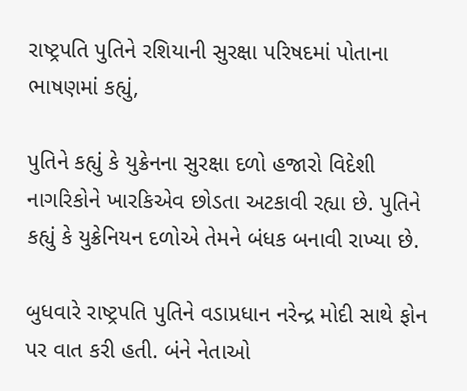રાષ્ટ્રપતિ પુતિને રશિયાની સુરક્ષા પરિષદમાં પોતાના ભાષણમાં કહ્યું,

પુતિને કહ્યું કે યુક્રેનના સુરક્ષા દળો હજારો વિદેશી નાગરિકોને ખારકિએવ છોડતા અટકાવી રહ્યા છે. પુતિને કહ્યું કે યુક્રેનિયન દળોએ તેમને બંધક બનાવી રાખ્યા છે.

બુધવારે રાષ્ટ્રપતિ પુતિને વડાપ્રધાન નરેન્દ્ર મોદી સાથે ફોન પર વાત કરી હતી. બંને નેતાઓ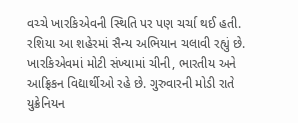વચ્ચે ખારકિએવની સ્થિતિ પર પણ ચર્ચા થઈ હતી. રશિયા આ શહેરમાં સૈન્ય અભિયાન ચલાવી રહ્યું છે. ખારકિએવમાં મોટી સંખ્યામાં ચીની, ભારતીય અને આફ્રિકન વિદ્યાર્થીઓ રહે છે. ગુરુવારની મોડી રાતે યુક્રેનિયન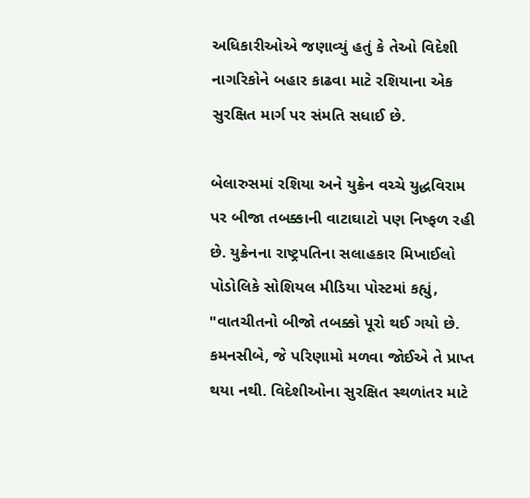અધિકારીઓએ જણાવ્યું હતું કે તેઓ વિદેશી નાગરિકોને બહાર કાઢવા માટે રશિયાના એક સુરક્ષિત માર્ગ પર સંમતિ સધાઈ છે.

બેલારુસમાં રશિયા અને યુક્રેન વચ્ચે યુદ્ધવિરામ પર બીજા તબક્કાની વાટાઘાટો પણ નિષ્ફળ રહી છે. યુક્રેનના રાષ્ટ્રપતિના સલાહકાર મિખાઈલો પોડોલિકે સોશિયલ મીડિયા પોસ્ટમાં કહ્યું, "વાતચીતનો બીજો તબક્કો પૂરો થઈ ગયો છે. કમનસીબે, જે પરિણામો મળવા જોઈએ તે પ્રાપ્ત થયા નથી. વિદેશીઓના સુરક્ષિત સ્થળાંતર માટે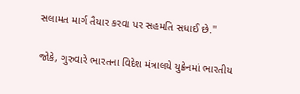સલામત માર્ગ તૈયાર કરવા પર સહમતિ સધાઈ છે.''

જોકે, ગુરુવારે ભારતના વિદેશ મંત્રાલયે યુક્રેનમાં ભારતીય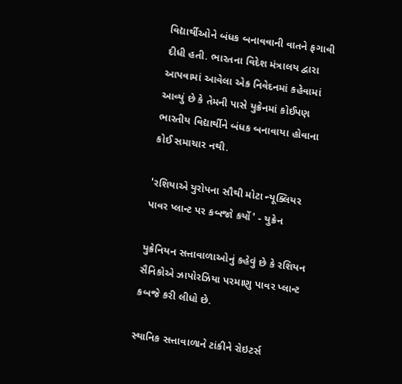વિદ્યાર્થીઓને બંધક બનાવવાની વાતને ફગાવી દીધી હતી. ભારતના વિદેશ મંત્રાલય દ્વારા આપવામાં આવેલા એક નિવેદનમાં કહેવામાં આવ્યું છે કે તેમની પાસે યુક્રેનમાં કોઈપણ ભારતીય વિદ્યાર્થીને બંધક બનાવાયા હોવાના કોઈ સમાચાર નથી.

'રશિયાએ યુરોપના સૌથી મોટા ન્યૂક્લિયર પાવર પ્લાન્ટ પર કબજો કર્યો' - યુક્રેન

યુક્રેનિયન સત્તાવાળાઓનું કહેવું છે કે રશિયન સૈનિકોએ ઝાપોરઝિયા પરમાણુ પાવર પ્લાન્ટ કબજે કરી લીધો છે.

સ્થાનિક સત્તાવાળાને ટાંકીને રોઇટર્સ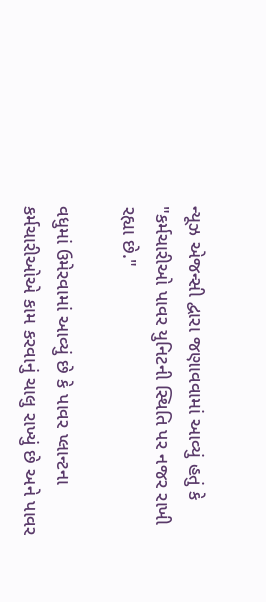ન્યૂઝ એજન્સી દ્વારા જણાવવામાં આવ્યું હતું કે "કર્મચારીઓ પાવર યુનિટની સ્થિતિ પર નજર રાખી રહ્યા છે."

વધુમાં ઉમેરવામાં આવ્યું છે કે પાવર પ્લાન્ટના કર્મચારીઓએ કામ કરવાનું ચાલુ રાખ્યું છે અને પાવર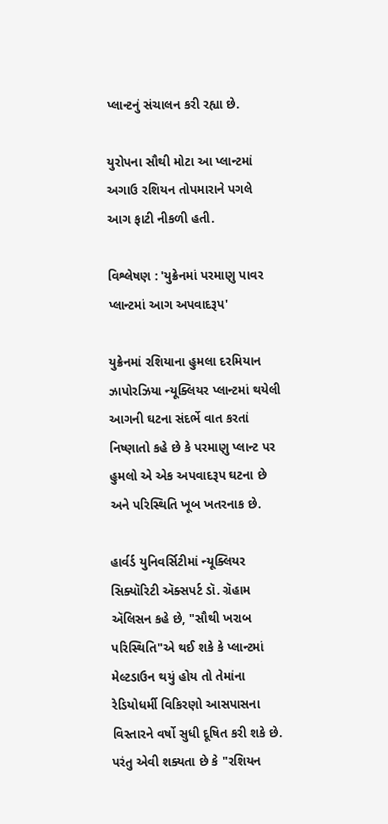પ્લાન્ટનું સંચાલન કરી રહ્યા છે.

યુરોપના સૌથી મોટા આ પ્લાન્ટમાં અગાઉ રશિયન તોપમારાને પગલે આગ ફાટી નીકળી હતી.

વિશ્લેષણ : 'યુક્રેનમાં પરમાણુ પાવર પ્લાન્ટમાં આગ અપવાદરૂપ'

યુક્રેનમાં રશિયાના હુમલા દરમિયાન ઝાપોરઝિયા ન્યૂક્લિયર પ્લાન્ટમાં થયેલી આગની ઘટના સંદર્ભે વાત કરતાં નિષ્ણાતો કહે છે કે પરમાણુ પ્લાન્ટ પર હુમલો એ એક અપવાદરૂપ ઘટના છે અને પરિસ્થિતિ ખૂબ ખતરનાક છે.

હાર્વર્ડ યુનિવર્સિટીમાં ન્યૂક્લિયર સિક્યૉરિટી ઍક્સપર્ટ ડૉ. ગ્રૅહામ ઍલિસન કહે છે, "સૌથી ખરાબ પરિસ્થિતિ"એ થઈ શકે કે પ્લાન્ટમાં મેલ્ટડાઉન થયું હોય તો તેમાંના રેડિયોધર્મી વિકિરણો આસપાસના વિસ્તારને વર્ષો સુધી દૂષિત કરી શકે છે. પરંતુ એવી શક્યતા છે કે "રશિયન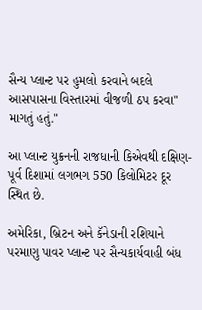સૈન્ય પ્લાન્ટ પર હુમલો કરવાને બદલે આસપાસના વિસ્તારમાં વીજળી ઠપ કરવા" માગતું હતું."

આ પ્લાન્ટ યુક્રનની રાજધાની કિએવથી દક્ષિણ-પૂર્વ દિશામાં લગભગ 550 કિલોમિટર દૂર સ્થિત છે.

અમેરિકા, બ્રિટન અને કૅનેડાની રશિયાને પરમાણુ પાવર પ્લાન્ટ પર સૈન્યકાર્યવાહી બંધ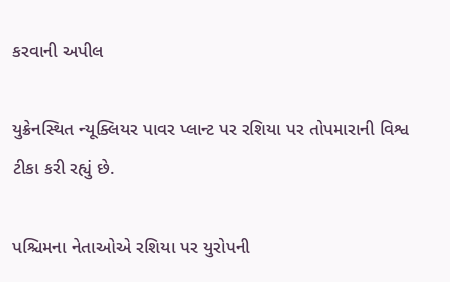કરવાની અપીલ

યુક્રેનસ્થિત ન્યૂક્લિયર પાવર પ્લાન્ટ પર રશિયા પર તોપમારાની વિશ્વ ટીકા કરી રહ્યું છે.

પશ્ચિમના નેતાઓએ રશિયા પર યુરોપની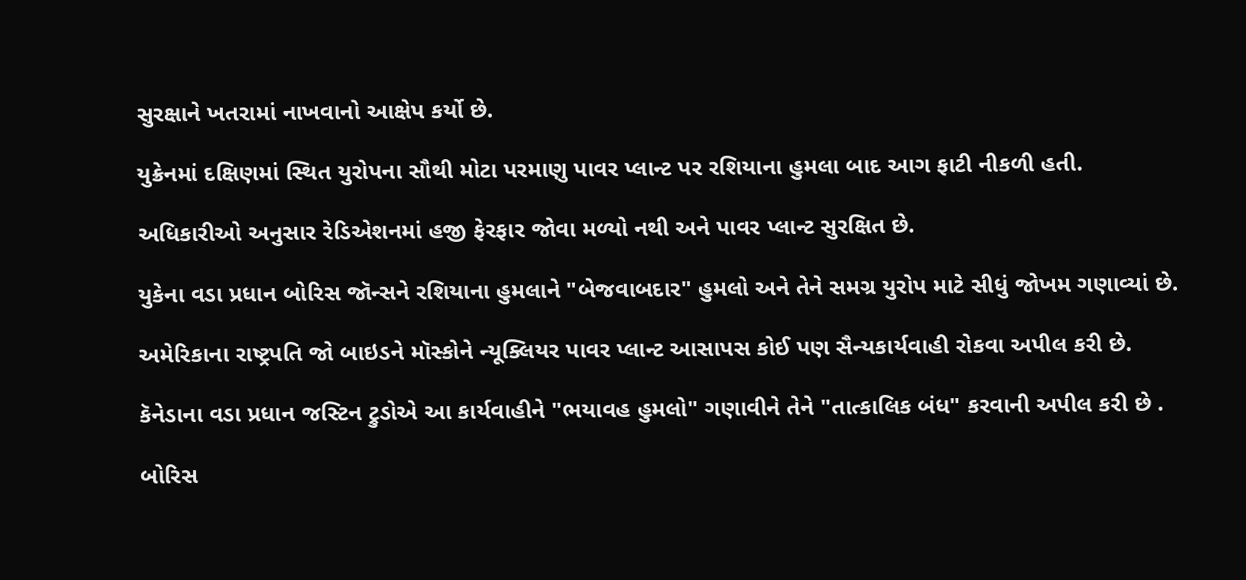સુરક્ષાને ખતરામાં નાખવાનો આક્ષેપ કર્યો છે.

યુક્રેનમાં દક્ષિણમાં સ્થિત યુરોપના સૌથી મોટા પરમાણુ પાવર પ્લાન્ટ પર રશિયાના હુમલા બાદ આગ ફાટી નીકળી હતી.

અધિકારીઓ અનુસાર રેડિએશનમાં હજી ફેરફાર જોવા મળ્યો નથી અને પાવર પ્લાન્ટ સુરક્ષિત છે.

યુકેના વડા પ્રધાન બોરિસ જૉન્સને રશિયાના હુમલાને "બેજવાબદાર" હુમલો અને તેને સમગ્ર યુરોપ માટે સીધું જોખમ ગણાવ્યાં છે.

અમેરિકાના રાષ્ટ્રપતિ જો બાઇડને મૉસ્કોને ન્યૂક્લિયર પાવર પ્લાન્ટ આસાપસ કોઈ પણ સૈન્યકાર્યવાહી રોકવા અપીલ કરી છે.

કૅનેડાના વડા પ્રધાન જસ્ટિન ટ્રુડોએ આ કાર્યવાહીને "ભયાવહ હુમલો" ગણાવીને તેને "તાત્કાલિક બંધ" કરવાની અપીલ કરી છે .

બોરિસ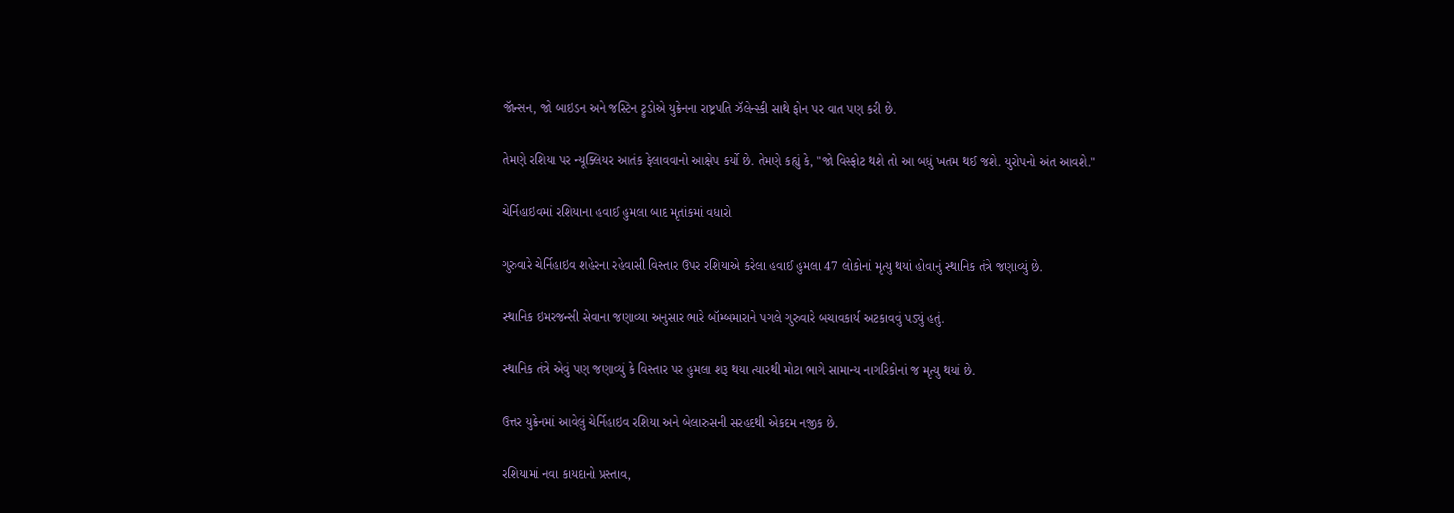જૉન્સન, જો બાઇડન અને જસ્ટિન ટ્રુડોએ યુક્રેનના રાષ્ટ્રપતિ ઝૅલેન્સ્કી સાથે ફોન પર વાત પણ કરી છે.

તેમણે રશિયા પર ન્યૂક્લિયર આતંક ફેલાવવાનો આક્ષેપ કર્યો છે. તેમણે કહ્યું કે, "જો વિસ્ફોટ થશે તો આ બધું ખતમ થઈ જશે. યુરોપનો અંત આવશે."

ચેર્નિહાઇવમાં રશિયાના હવાઈ હુમલા બાદ મૃતાંકમાં વધારો

ગુરુવારે ચેર્નિહાઇવ શહેરના રહેવાસી વિસ્તાર ઉપર રશિયાએ કરેલા હવાઈ હુમલા 47 લોકોનાં મૃત્યુ થયાં હોવાનું સ્થાનિક તંત્રે જણાવ્યું છે.

સ્થાનિક ઇમરજન્સી સેવાના જણાવ્યા અનુસાર ભારે બૉમ્બમારાને પગલે ગુરુવારે બચાવકાર્ય અટકાવવું પડ્યું હતું.

સ્થાનિક તંત્રે એવું પણ જણાવ્યું કે વિસ્તાર પર હુમલા શરૂ થયા ત્યારથી મોટા ભાગે સામાન્ય નાગરિકોનાં જ મૃત્યુ થયાં છે.

ઉત્તર યુક્રેનમાં આવેલું ચેર્નિહાઇવ રશિયા અને બેલારુસની સરહદથી એકદમ નજીક છે.

રશિયામાં નવા કાયદાનો પ્રસ્તાવ,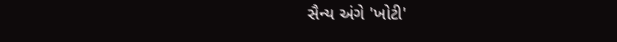સૈન્ય અંગે 'ખોટી'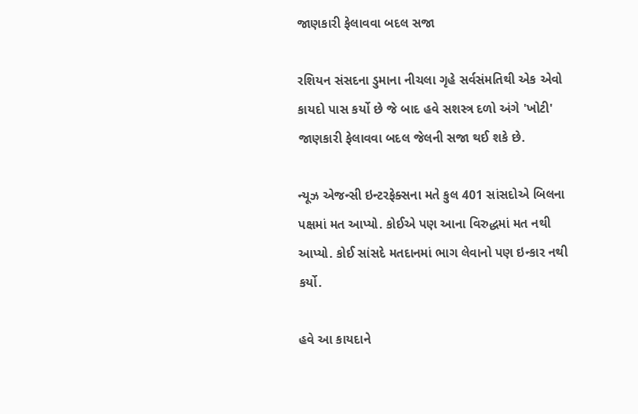જાણકારી ફેલાવવા બદલ સજા

રશિયન સંસદના ડુમાના નીચલા ગૃહે સર્વસંમતિથી એક એવો કાયદો પાસ કર્યો છે જે બાદ હવે સશસ્ત્ર દળો અંગે 'ખોટી' જાણકારી ફેલાવવા બદલ જેલની સજા થઈ શકે છે.

ન્યૂઝ એજન્સી ઇન્ટરફેક્સના મતે કુલ 401 સાંસદોએ બિલના પક્ષમાં મત આપ્યો. કોઈએ પણ આના વિરુદ્ધમાં મત નથી આપ્યો. કોઈ સાંસદે મતદાનમાં ભાગ લેવાનો પણ ઇન્કાર નથી કર્યો.

હવે આ કાયદાને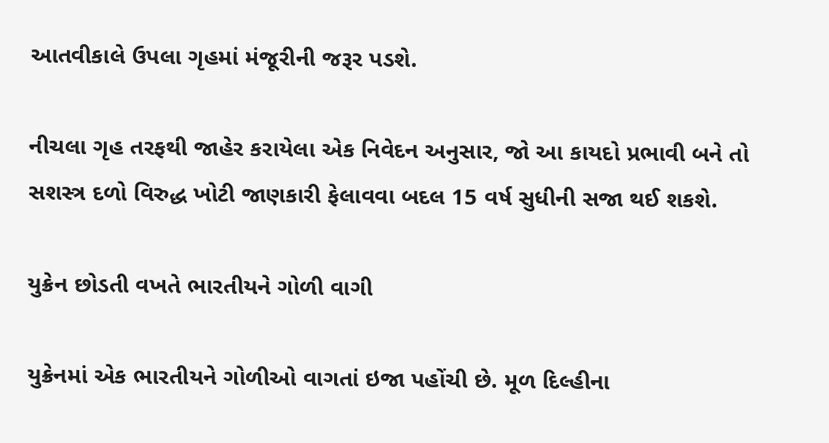આતવીકાલે ઉપલા ગૃહમાં મંજૂરીની જરૂર પડશે.

નીચલા ગૃહ તરફથી જાહેર કરાયેલા એક નિવેદન અનુસાર, જો આ કાયદો પ્રભાવી બને તો સશસ્ત્ર દળો વિરુદ્ધ ખોટી જાણકારી ફેલાવવા બદલ 15 વર્ષ સુધીની સજા થઈ શકશે.

યુક્રેન છોડતી વખતે ભારતીયને ગોળી વાગી

યુક્રેનમાં એક ભારતીયને ગોળીઓ વાગતાં ઇજા પહોંચી છે. મૂળ દિલ્હીના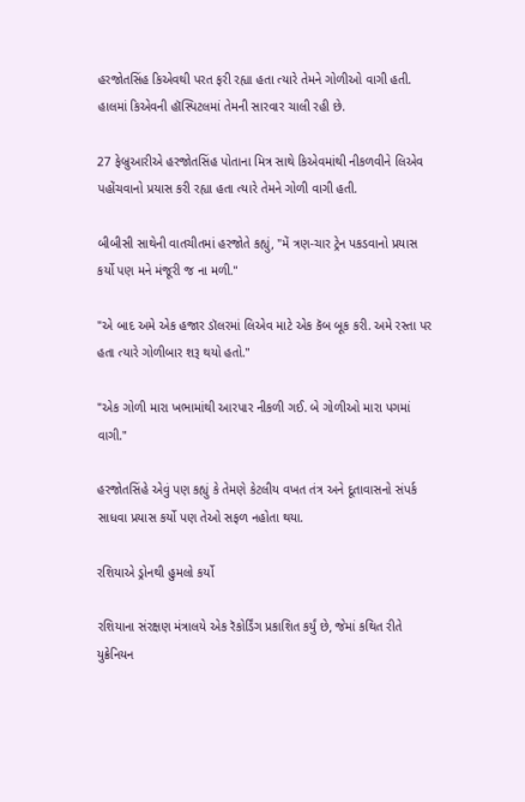હરજોતસિંહ કિએવથી પરત ફરી રહ્યા હતા ત્યારે તેમને ગોળીઓ વાગી હતી. હાલમાં કિએવની હૉસ્પિટલમાં તેમની સારવાર ચાલી રહી છે.

27 ફેબ્રુઆરીએ હરજોતસિંહ પોતાના મિત્ર સાથે કિએવમાંથી નીકળવીને લિએવ પહોંચવાનો પ્રયાસ કરી રહ્યા હતા ત્યારે તેમને ગોળી વાગી હતી.

બીબીસી સાથેની વાતચીતમાં હરજોતે કહ્યું, "મેં ત્રણ-ચાર ટ્રેન પકડવાનો પ્રયાસ કર્યો પણ મને મંજૂરી જ ના મળી."

"એ બાદ અમે એક હજાર ડૉલરમાં લિએવ માટે એક કૅબ બૂક કરી. અમે રસ્તા પર હતા ત્યારે ગોળીબાર શરૂ થયો હતો."

"એક ગોળી મારા ખભામાંથી આરપાર નીકળી ગઈ. બે ગોળીઓ મારા પગમાં વાગી."

હરજોતસિંહે એવું પણ કહ્યું કે તેમણે કેટલીય વખત તંત્ર અને દૂતાવાસનો સંપર્ક સાધવા પ્રયાસ કર્યો પણ તેઓ સફળ નહોતા થયા.

રશિયાએ ડ્રોનથી હુમલો કર્યો

રશિયાના સંરક્ષણ મંત્રાલયે એક રૅકોર્ડિંગ પ્રકાશિત કર્યું છે, જેમાં કથિત રીતે યુક્રેનિયન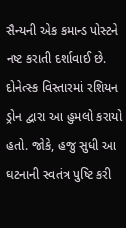સૈન્યની એક કમાન્ડ પોસ્ટને નષ્ટ કરાતી દર્શાવાઈ છે. દોનેત્સ્ક વિસ્તારમાં રશિયન ડ્રોન દ્વારા આ હુમલો કરાયો હતો. જોકે, હજુ સુધી આ ઘટનાની સ્વતંત્ર પુષ્ટિ કરી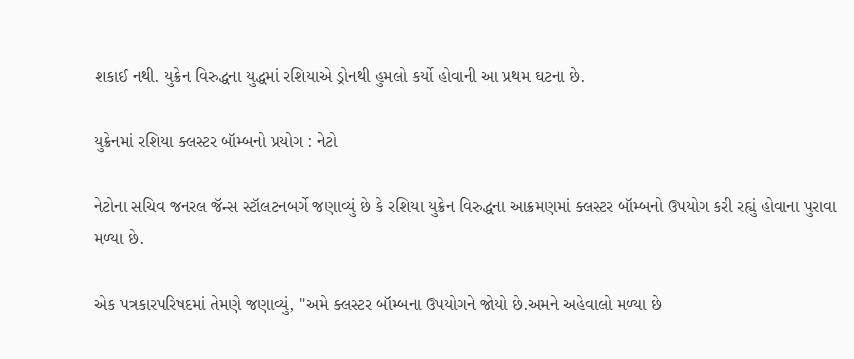શકાઈ નથી. યુક્રેન વિરુદ્ધના યુદ્ધમાં રશિયાએ ડ્રોનથી હુમલો કર્યો હોવાની આ પ્રથમ ઘટના છે.

યુક્રેનમાં રશિયા ક્લસ્ટર બૉમ્બનો પ્રયોગ : નેટો

નેટોના સચિવ જનરલ જૅન્સ સ્ટૉલટનબર્ગે જણાવ્યું છે કે રશિયા યુક્રેન વિરુદ્ધના આક્રમણમાં ક્લસ્ટર બૉમ્બનો ઉપયોગ કરી રહ્યું હોવાના પુરાવા મળ્યા છે.

એક પત્રકારપરિષદમાં તેમણે જણાવ્યું, "અમે ક્લસ્ટર બૉમ્બના ઉપયોગને જોયો છે.અમને અહેવાલો મળ્યા છે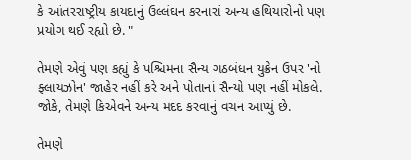કે આંતરરાષ્ટ્રીય કાયદાનું ઉલ્લંઘન કરનારાં અન્ય હથિયારોનો પણ પ્રયોગ થઈ રહ્યો છે. "

તેમણે એવું પણ કહ્યું કે પશ્ચિમના સૈન્ય ગઠબંધન યુક્રેન ઉપર 'નો ફ્લાયઝોન' જાહેર નહીં કરે અને પોતાનાં સૈન્યો પણ નહીં મોકલે. જોકે, તેમણે કિએવને અન્ય મદદ કરવાનું વચન આપ્યું છે.

તેમણે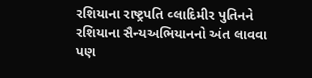રશિયાના રાષ્ટ્રપતિ વ્લાદિમીર પુતિનને રશિયાના સૈન્યઅભિયાનનો અંત લાવવા પણ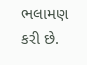ભલામણ કરી છે.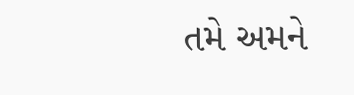તમે અમને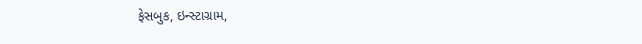ફેસબુક, ઇન્સ્ટાગ્રામ,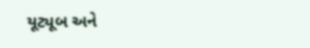યૂટ્યૂબ અને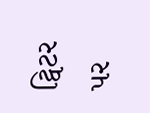ટ્વિટર પર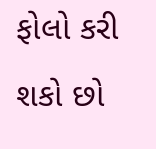ફોલો કરી શકો છો